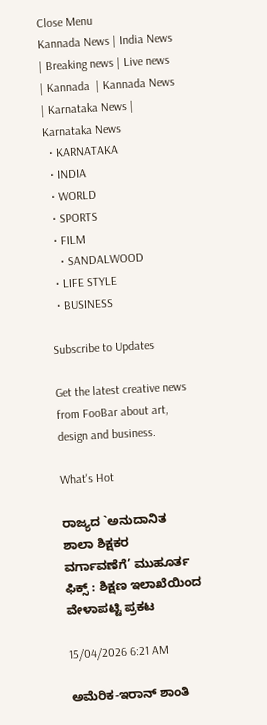Close Menu
Kannada News | India News | Breaking news | Live news | Kannada  | Kannada News | Karnataka News | Karnataka News
  • KARNATAKA
  • INDIA
  • WORLD
  • SPORTS
  • FILM
    • SANDALWOOD
  • LIFE STYLE
  • BUSINESS

Subscribe to Updates

Get the latest creative news from FooBar about art, design and business.

What's Hot

ರಾಜ್ಯದ `ಅನುದಾನಿತ ಶಾಲಾ ಶಿಕ್ಷಕರ ವರ್ಗಾವಣೆಗೆ’ ಮುಹೂರ್ತ ಫಿಕ್ಸ್ : ಶಿಕ್ಷಣ ಇಲಾಖೆಯಿಂದ ವೇಳಾಪಟ್ಟಿ ಪ್ರಕಟ

15/04/2026 6:21 AM

ಅಮೆರಿಕ-ಇರಾನ್ ಶಾಂತಿ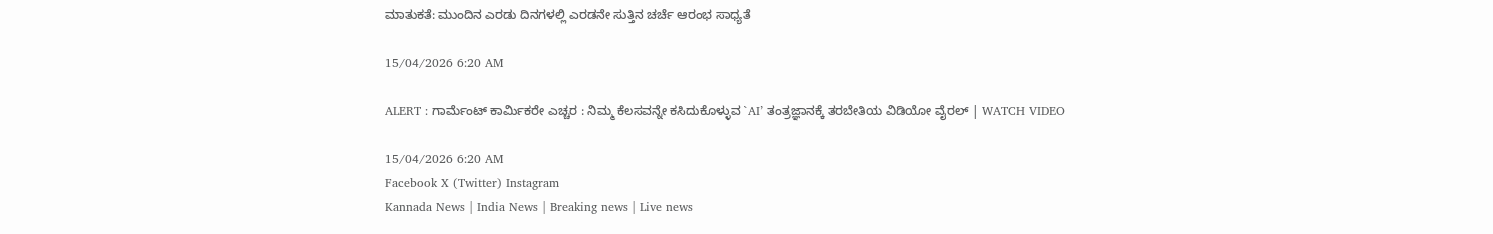ಮಾತುಕತೆ: ಮುಂದಿನ ಎರಡು ದಿನಗಳಲ್ಲಿ ಎರಡನೇ ಸುತ್ತಿನ ಚರ್ಚೆ ಆರಂಭ ಸಾಧ್ಯತೆ

15/04/2026 6:20 AM

ALERT : ಗಾರ್ಮೆಂಟ್ ಕಾರ್ಮಿಕರೇ ಎಚ್ಚರ : ನಿಮ್ಮ ಕೆಲಸವನ್ನೇ ಕಸಿದುಕೊಳ್ಳುವ `AI’ ತಂತ್ರಜ್ಞಾನಕ್ಕೆ ತರಬೇತಿಯ ವಿಡಿಯೋ ವೈರಲ್ | WATCH VIDEO

15/04/2026 6:20 AM
Facebook X (Twitter) Instagram
Kannada News | India News | Breaking news | Live news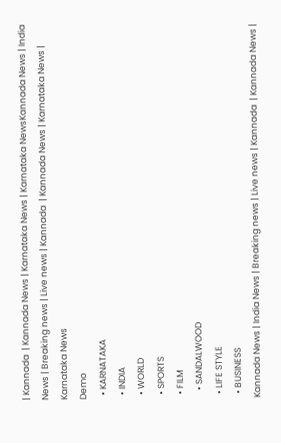| Kannada  | Kannada News | Karnataka News | Karnataka NewsKannada News | India News | Breaking news | Live news | Kannada  | Kannada News | Karnataka News | Karnataka News
Demo
  • KARNATAKA
  • INDIA
  • WORLD
  • SPORTS
  • FILM
    • SANDALWOOD
  • LIFE STYLE
  • BUSINESS
Kannada News | India News | Breaking news | Live news | Kannada  | Kannada News |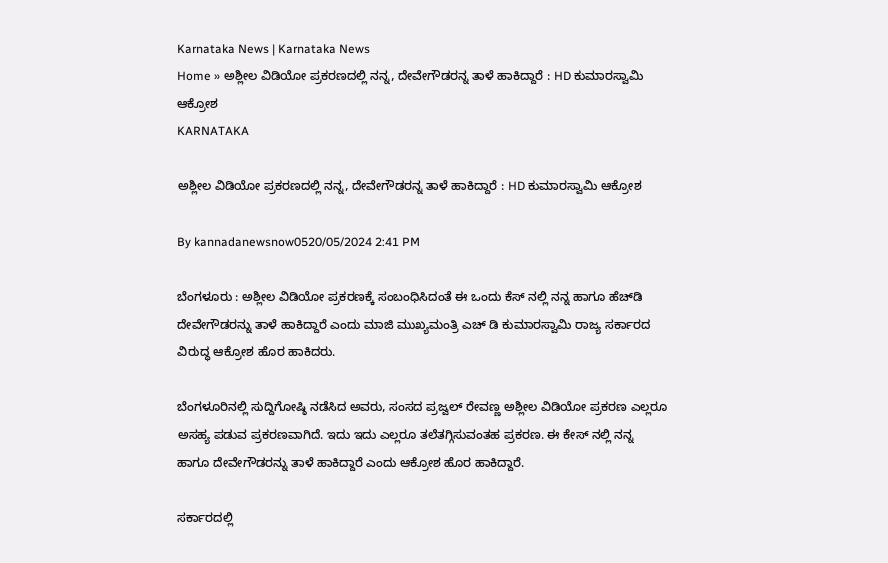Karnataka News | Karnataka News
Home » ಅಶ್ಲೀಲ ವಿಡಿಯೋ ಪ್ರಕರಣದಲ್ಲಿ ನನ್ನ, ದೇವೇಗೌಡರನ್ನ ತಾಳೆ ಹಾಕಿದ್ದಾರೆ : HD ಕುಮಾರಸ್ವಾಮಿ ಆಕ್ರೋಶ
KARNATAKA

ಅಶ್ಲೀಲ ವಿಡಿಯೋ ಪ್ರಕರಣದಲ್ಲಿ ನನ್ನ, ದೇವೇಗೌಡರನ್ನ ತಾಳೆ ಹಾಕಿದ್ದಾರೆ : HD ಕುಮಾರಸ್ವಾಮಿ ಆಕ್ರೋಶ

By kannadanewsnow0520/05/2024 2:41 PM

ಬೆಂಗಳೂರು : ಅಶ್ಲೀಲ ವಿಡಿಯೋ ಪ್ರಕರಣಕ್ಕೆ ಸಂಬಂಧಿಸಿದಂತೆ ಈ ಒಂದು ಕೆಸ್ ನಲ್ಲಿ ನನ್ನ ಹಾಗೂ ಹೆಚ್‍ಡಿ ದೇವೇಗೌಡರನ್ನು ತಾಳೆ ಹಾಕಿದ್ದಾರೆ ಎಂದು ಮಾಜಿ ಮುಖ್ಯಮಂತ್ರಿ ಎಚ್ ಡಿ ಕುಮಾರಸ್ವಾಮಿ ರಾಜ್ಯ ಸರ್ಕಾರದ ವಿರುದ್ಧ ಆಕ್ರೋಶ ಹೊರ ಹಾಕಿದರು.

ಬೆಂಗಳೂರಿನಲ್ಲಿ ಸುದ್ದಿಗೋಷ್ಠಿ ನಡೆಸಿದ ಅವರು, ಸಂಸದ ಪ್ರಜ್ವಲ್ ರೇವಣ್ಣ ಅಶ್ಲೀಲ ವಿಡಿಯೋ ಪ್ರಕರಣ ಎಲ್ಲರೂ ಅಸಹ್ಯ ಪಡುವ ಪ್ರಕರಣವಾಗಿದೆ. ಇದು ಇದು ಎಲ್ಲರೂ ತಲೆತಗ್ಗಿಸುವಂತಹ ಪ್ರಕರಣ. ಈ ಕೇಸ್ ನಲ್ಲಿ ನನ್ನ ಹಾಗೂ ದೇವೇಗೌಡರನ್ನು ತಾಳೆ ಹಾಕಿದ್ದಾರೆ ಎಂದು ಆಕ್ರೋಶ ಹೊರ ಹಾಕಿದ್ದಾರೆ.

ಸರ್ಕಾರದಲ್ಲಿ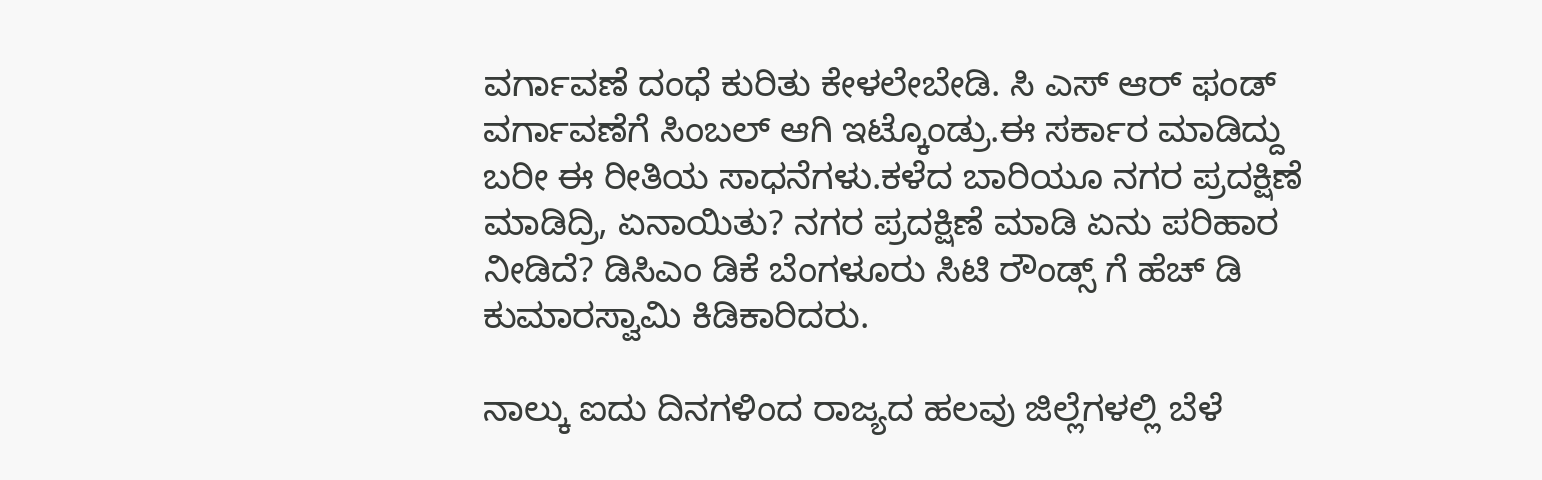ವರ್ಗಾವಣೆ ದಂಧೆ ಕುರಿತು ಕೇಳಲೇಬೇಡಿ. ಸಿ ಎಸ್ ಆರ್ ಫಂಡ್ ವರ್ಗಾವಣೆಗೆ ಸಿಂಬಲ್ ಆಗಿ ಇಟ್ಕೊಂಡ್ರು.ಈ ಸರ್ಕಾರ ಮಾಡಿದ್ದು ಬರೀ ಈ ರೀತಿಯ ಸಾಧನೆಗಳು.ಕಳೆದ ಬಾರಿಯೂ ನಗರ ಪ್ರದಕ್ಷಿಣೆ ಮಾಡಿದ್ರಿ, ಏನಾಯಿತು? ನಗರ ಪ್ರದಕ್ಷಿಣೆ ಮಾಡಿ ಏನು ಪರಿಹಾರ ನೀಡಿದೆ? ಡಿಸಿಎಂ ಡಿಕೆ ಬೆಂಗಳೂರು ಸಿಟಿ ರೌಂಡ್ಸ್ ಗೆ ಹೆಚ್ ಡಿ ಕುಮಾರಸ್ವಾಮಿ ಕಿಡಿಕಾರಿದರು.

ನಾಲ್ಕು ಐದು ದಿನಗಳಿಂದ ರಾಜ್ಯದ ಹಲವು ಜಿಲ್ಲೆಗಳಲ್ಲಿ ಬೆಳೆ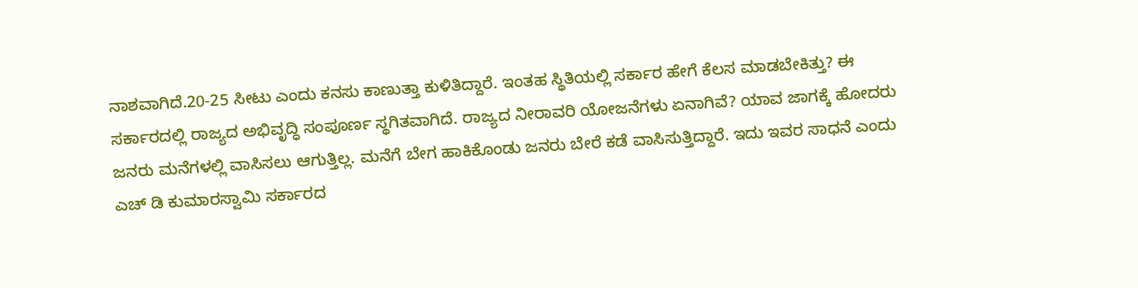ನಾಶವಾಗಿದೆ.20-25 ಸೀಟು ಎಂದು ಕನಸು ಕಾಣುತ್ತಾ ಕುಳಿತಿದ್ದಾರೆ. ಇಂತಹ ಸ್ಥಿತಿಯಲ್ಲಿ ಸರ್ಕಾರ ಹೇಗೆ ಕೆಲಸ ಮಾಡಬೇಕಿತ್ತು? ಈ ಸರ್ಕಾರದಲ್ಲಿ ರಾಜ್ಯದ ಅಭಿವೃದ್ಧಿ ಸಂಪೂರ್ಣ ಸ್ಥಗಿತವಾಗಿದೆ. ರಾಜ್ಯದ ನೀರಾವರಿ ಯೋಜನೆಗಳು ಏನಾಗಿವೆ? ಯಾವ ಜಾಗಕ್ಕೆ ಹೋದರು ಜನರು ಮನೆಗಳಲ್ಲಿ ವಾಸಿಸಲು ಆಗುತ್ತಿಲ್ಲ. ಮನೆಗೆ ಬೇಗ ಹಾಕಿಕೊಂಡು ಜನರು ಬೇರೆ ಕಡೆ ವಾಸಿಸುತ್ತಿದ್ದಾರೆ. ಇದು ಇವರ ಸಾಧನೆ ಎಂದು ಎಚ್ ಡಿ ಕುಮಾರಸ್ವಾಮಿ ಸರ್ಕಾರದ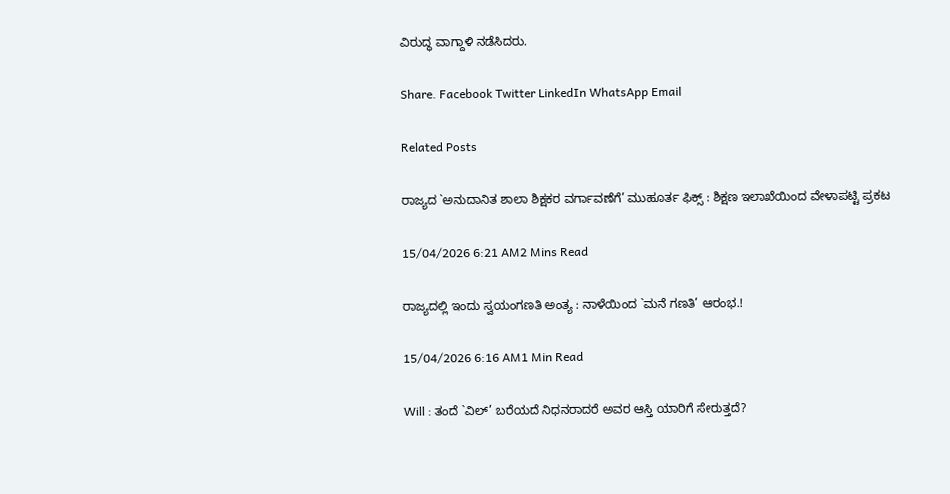ವಿರುದ್ಧ ವಾಗ್ದಾಳಿ ನಡೆಸಿದರು.

Share. Facebook Twitter LinkedIn WhatsApp Email

Related Posts

ರಾಜ್ಯದ `ಅನುದಾನಿತ ಶಾಲಾ ಶಿಕ್ಷಕರ ವರ್ಗಾವಣೆಗೆ’ ಮುಹೂರ್ತ ಫಿಕ್ಸ್ : ಶಿಕ್ಷಣ ಇಲಾಖೆಯಿಂದ ವೇಳಾಪಟ್ಟಿ ಪ್ರಕಟ

15/04/2026 6:21 AM2 Mins Read

ರಾಜ್ಯದಲ್ಲಿ ಇಂದು ಸ್ವಯಂಗಣತಿ ಅಂತ್ಯ : ನಾಳೆಯಿಂದ `ಮನೆ ಗಣತಿ’ ಆರಂಭ.!

15/04/2026 6:16 AM1 Min Read

Will : ತಂದೆ `ವಿಲ್’ ಬರೆಯದೆ ನಿಧನರಾದರೆ ಅವರ ಆಸ್ತಿ ಯಾರಿಗೆ ಸೇರುತ್ತದೆ?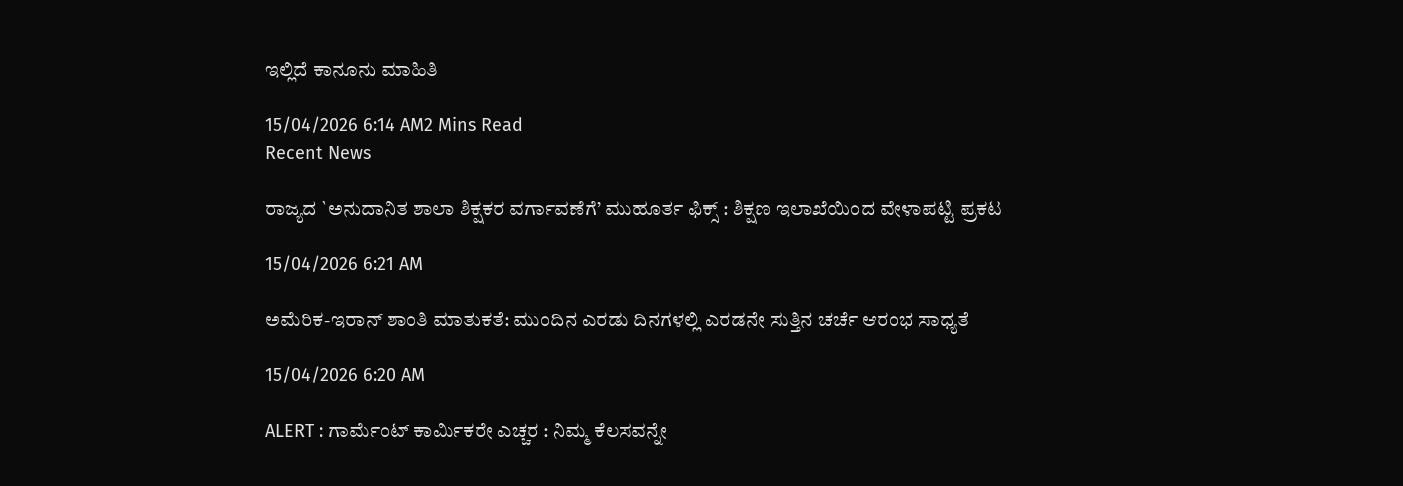ಇಲ್ಲಿದೆ ಕಾನೂನು ಮಾಹಿತಿ

15/04/2026 6:14 AM2 Mins Read
Recent News

ರಾಜ್ಯದ `ಅನುದಾನಿತ ಶಾಲಾ ಶಿಕ್ಷಕರ ವರ್ಗಾವಣೆಗೆ’ ಮುಹೂರ್ತ ಫಿಕ್ಸ್ : ಶಿಕ್ಷಣ ಇಲಾಖೆಯಿಂದ ವೇಳಾಪಟ್ಟಿ ಪ್ರಕಟ

15/04/2026 6:21 AM

ಅಮೆರಿಕ-ಇರಾನ್ ಶಾಂತಿ ಮಾತುಕತೆ: ಮುಂದಿನ ಎರಡು ದಿನಗಳಲ್ಲಿ ಎರಡನೇ ಸುತ್ತಿನ ಚರ್ಚೆ ಆರಂಭ ಸಾಧ್ಯತೆ

15/04/2026 6:20 AM

ALERT : ಗಾರ್ಮೆಂಟ್ ಕಾರ್ಮಿಕರೇ ಎಚ್ಚರ : ನಿಮ್ಮ ಕೆಲಸವನ್ನೇ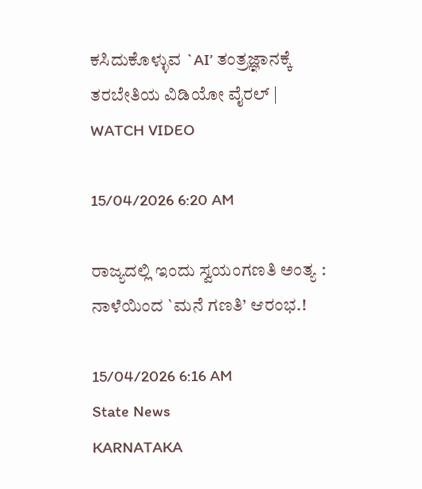ಕಸಿದುಕೊಳ್ಳುವ `AI’ ತಂತ್ರಜ್ಞಾನಕ್ಕೆ ತರಬೇತಿಯ ವಿಡಿಯೋ ವೈರಲ್ | WATCH VIDEO

15/04/2026 6:20 AM

ರಾಜ್ಯದಲ್ಲಿ ಇಂದು ಸ್ವಯಂಗಣತಿ ಅಂತ್ಯ : ನಾಳೆಯಿಂದ `ಮನೆ ಗಣತಿ’ ಆರಂಭ.!

15/04/2026 6:16 AM
State News
KARNATAKA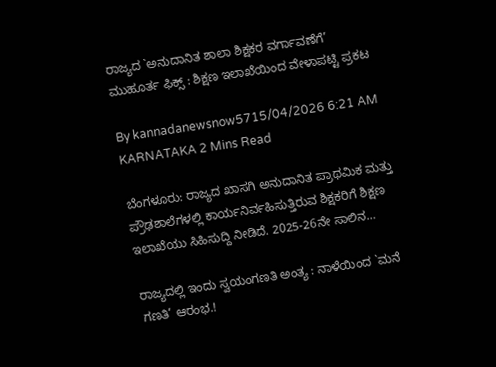ರಾಜ್ಯದ `ಅನುದಾನಿತ ಶಾಲಾ ಶಿಕ್ಷಕರ ವರ್ಗಾವಣೆಗೆ’ ಮುಹೂರ್ತ ಫಿಕ್ಸ್ : ಶಿಕ್ಷಣ ಇಲಾಖೆಯಿಂದ ವೇಳಾಪಟ್ಟಿ ಪ್ರಕಟ

By kannadanewsnow5715/04/2026 6:21 AM KARNATAKA 2 Mins Read

ಬೆಂಗಳೂರು: ರಾಜ್ಯದ ಖಾಸಗಿ ಅನುದಾನಿತ ಪ್ರಾಥಮಿಕ ಮತ್ತು ಪ್ರೌಢಶಾಲೆಗಳಲ್ಲಿ ಕಾರ್ಯನಿರ್ವಹಿಸುತ್ತಿರುವ ಶಿಕ್ಷಕರಿಗೆ ಶಿಕ್ಷಣ ಇಲಾಖೆಯು ಸಿಹಿಸುದ್ದಿ ನೀಡಿದೆ. 2025-26ನೇ ಸಾಲಿನ…

ರಾಜ್ಯದಲ್ಲಿ ಇಂದು ಸ್ವಯಂಗಣತಿ ಅಂತ್ಯ : ನಾಳೆಯಿಂದ `ಮನೆ ಗಣತಿ’ ಆರಂಭ.!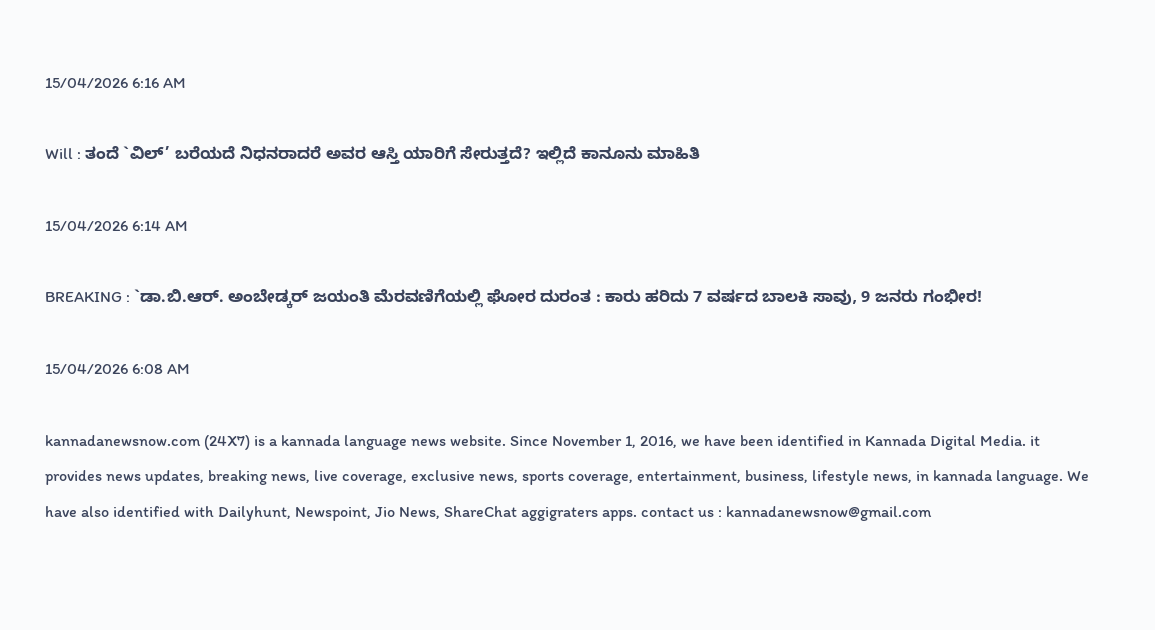15/04/2026 6:16 AM

Will : ತಂದೆ `ವಿಲ್’ ಬರೆಯದೆ ನಿಧನರಾದರೆ ಅವರ ಆಸ್ತಿ ಯಾರಿಗೆ ಸೇರುತ್ತದೆ? ಇಲ್ಲಿದೆ ಕಾನೂನು ಮಾಹಿತಿ

15/04/2026 6:14 AM

BREAKING : `ಡಾ.ಬಿ.ಆರ್. ಅಂಬೇಡ್ಕರ್ ಜಯಂತಿ ಮೆರವಣಿಗೆಯಲ್ಲಿ ಘೋರ ದುರಂತ : ಕಾರು ಹರಿದು 7 ವರ್ಷದ ಬಾಲಕಿ ಸಾವು, 9 ಜನರು ಗಂಭೀರ!

15/04/2026 6:08 AM

kannadanewsnow.com (24X7) is a kannada language news website. Since November 1, 2016, we have been identified in Kannada Digital Media. it provides news updates, breaking news, live coverage, exclusive news, sports coverage, entertainment, business, lifestyle news, in kannada language. We have also identified with Dailyhunt, Newspoint, Jio News, ShareChat aggigraters apps. contact us : kannadanewsnow@gmail.com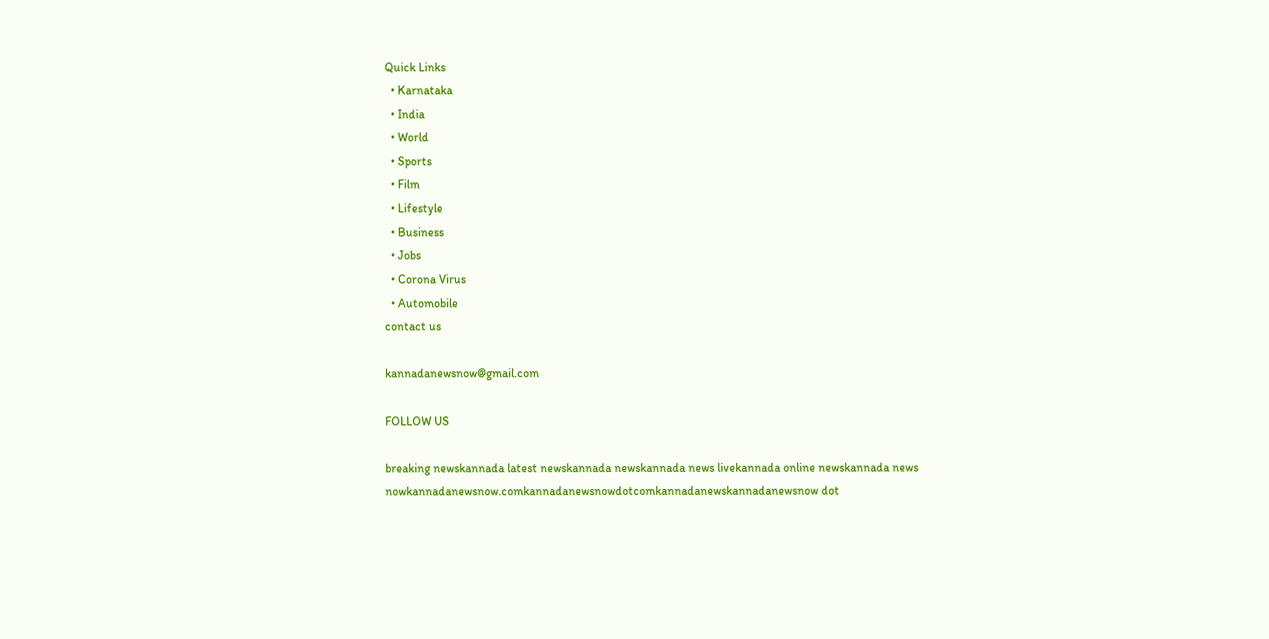Quick Links
  • Karnataka
  • India
  • World
  • Sports
  • Film
  • Lifestyle
  • Business
  • Jobs
  • Corona Virus
  • Automobile
contact us

kannadanewsnow@gmail.com

FOLLOW US

breaking newskannada latest newskannada newskannada news livekannada online newskannada news nowkannadanewsnow.comkannadanewsnowdotcomkannadanewskannadanewsnow dot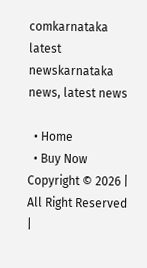comkarnataka latest newskarnataka news, latest news

  • Home
  • Buy Now
Copyright © 2026 | All Right Reserved |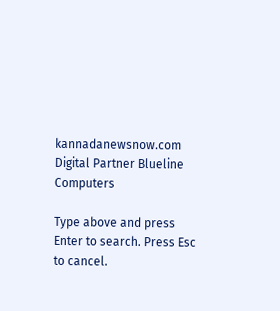kannadanewsnow.com
Digital Partner Blueline Computers

Type above and press Enter to search. Press Esc to cancel.